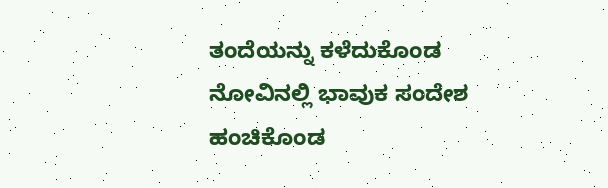ತಂದೆಯನ್ನು ಕಳೆದುಕೊಂಡ ನೋವಿನಲ್ಲಿ ಭಾವುಕ ಸಂದೇಶ ಹಂಚಿಕೊಂಡ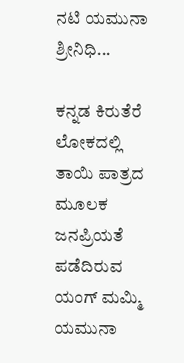ನಟಿ ಯಮುನಾ ಶ್ರೀನಿಧಿ...

ಕನ್ನಡ ಕಿರುತೆರೆ ಲೋಕದಲ್ಲಿ ತಾಯಿ ಪಾತ್ರದ ಮೂಲಕ ಜನಪ್ರಿಯತೆ ಪಡೆದಿರುವ ಯಂಗ್ ಮಮ್ಮಿ ಯಮುನಾ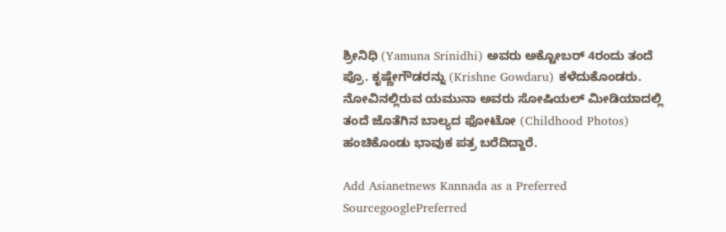ಶ್ರೀನಿಧಿ (Yamuna Srinidhi) ಅವರು ಅಕ್ಟೋಬರ್ 4ರಂದು ತಂದೆ ಪ್ರೊ. ಕೃಷ್ಣೇಗೌಡರನ್ನು (Krishne Gowdaru) ಕಳೆದುಕೊಂಡರು. ನೋವಿನಲ್ಲಿರುವ ಯಮುನಾ ಅವರು ಸೋಷಿಯಲ್ ಮೀಡಿಯಾದಲ್ಲಿ ತಂದೆ ಜೊತೆಗಿನ ಬಾಲ್ಯದ ಫೋಟೋ (Childhood Photos) ಹಂಚಿಕೊಂಡು ಭಾವುಕ ಪತ್ರ ಬರೆದಿದ್ದಾರೆ.

Add Asianetnews Kannada as a Preferred SourcegooglePreferred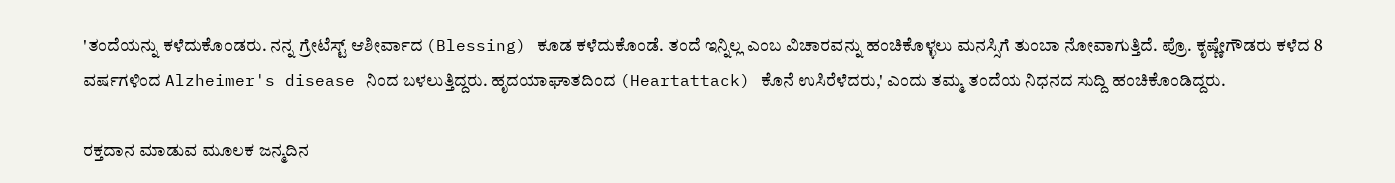'ತಂದೆಯನ್ನು ಕಳೆದುಕೊಂಡರು. ನನ್ನ ಗ್ರೇಟೆಸ್ಟ್‌ ಆಶೀರ್ವಾದ (Blessing) ಕೂಡ ಕಳೆದುಕೊಂಡೆ. ತಂದೆ ಇನ್ನಿಲ್ಲ ಎಂಬ ವಿಚಾರವನ್ನು ಹಂಚಿಕೊಳ್ಳಲು ಮನಸ್ಸಿಗೆ ತುಂಬಾ ನೋವಾಗುತ್ತಿದೆ. ಪ್ರೊ. ಕೃಷ್ಣೇಗೌಡರು ಕಳೆದ 8 ವರ್ಷಗಳಿಂದ Alzheimer's disease ನಿಂದ ಬಳಲುತ್ತಿದ್ದರು. ಹೃದಯಾಘಾತದಿಂದ (Heartattack) ಕೊನೆ ಉಸಿರೆಳೆದರು,' ಎಂದು ತಮ್ಮ ತಂದೆಯ ನಿಧನದ ಸುದ್ದಿ ಹಂಚಿಕೊಂಡಿದ್ದರು.

ರಕ್ತದಾನ ಮಾಡುವ ಮೂಲಕ ಜನ್ಮದಿನ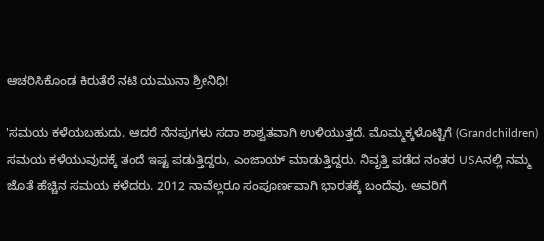ಆಚರಿಸಿಕೊಂಡ ಕಿರುತೆರೆ ನಟಿ ಯಮುನಾ ಶ್ರೀನಿಧಿ!

'ಸಮಯ ಕಳೆಯಬಹುದು. ಆದರೆ ನೆನಪುಗಳು ಸದಾ ಶಾಶ್ವತವಾಗಿ ಉಳಿಯುತ್ತದೆ. ಮೊಮ್ಮಕ್ಕಳೊಟ್ಟಿಗೆ (Grandchildren) ಸಮಯ ಕಳೆಯುವುದಕ್ಕೆ ತಂದೆ ಇಷ್ಟ ಪಡುತ್ತಿದ್ದರು, ಎಂಜಾಯ್ ಮಾಡುತ್ತಿದ್ದರು. ನಿವೃತ್ತಿ ಪಡೆದ ನಂತರ USAನಲ್ಲಿ ನಮ್ಮ ಜೊತೆ ಹೆಚ್ಚಿನ ಸಮಯ ಕಳೆದರು. 2012 ನಾವೆಲ್ಲರೂ ಸಂಪೂರ್ಣವಾಗಿ ಭಾರತಕ್ಕೆ ಬಂದೆವು. ಅವರಿಗೆ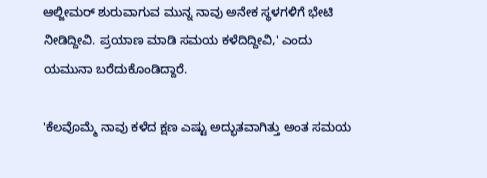ಆಲ್ಜೀಮರ್‌ ಶುರುವಾಗುವ ಮುನ್ನ ನಾವು ಅನೇಕ ಸ್ಥಳಗಳಿಗೆ ಭೇಟಿ ನೀಡಿದ್ದೀವಿ. ಪ್ರಯಾಣ ಮಾಡಿ ಸಮಯ ಕಳೆದಿದ್ದೀವಿ,' ಎಂದು ಯಮುನಾ ಬರೆದುಕೊಂಡಿದ್ದಾರೆ.

'ಕೆಲವೊಮ್ಮೆ ನಾವು ಕಳೆದ ಕ್ಷಣ ಎಷ್ಟು ಅದ್ಭುತವಾಗಿತ್ತು ಅಂತ ಸಮಯ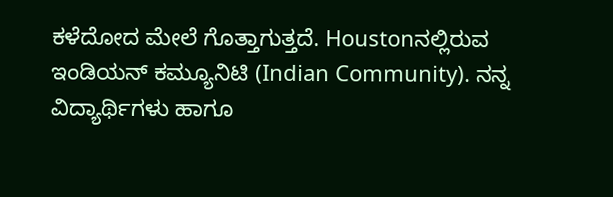ಕಳೆದೋದ ಮೇಲೆ ಗೊತ್ತಾಗುತ್ತದೆ. Houstonನಲ್ಲಿರುವ ಇಂಡಿಯನ್ ಕಮ್ಯೂನಿಟಿ (Indian Community). ನನ್ನ ವಿದ್ಯಾರ್ಥಿಗಳು ಹಾಗೂ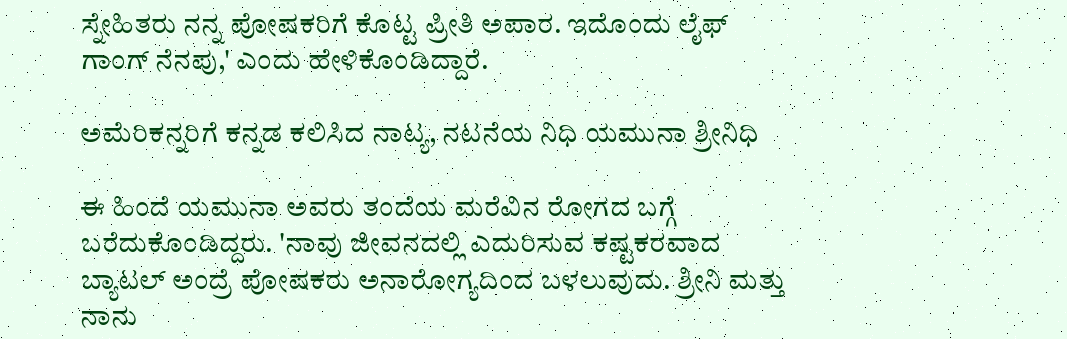ಸ್ನೇಹಿತರು ನನ್ನ ಪೋಷಕರಿಗೆ ಕೊಟ್ಟ ಪ್ರೀತಿ ಅಪಾರ. ಇದೊಂದು ಲೈಫ್ ಗಾಂಗ್ ನೆನಪು,' ಎಂದು ಹೇಳಿಕೊಂಡಿದ್ದಾರೆ.

ಅಮೆರಿಕನ್ನರಿಗೆ ಕನ್ನಡ ಕಲಿಸಿದ ನಾಟ್ಯ, ನಟನೆಯ ನಿಧಿ ಯಮುನಾ ಶ್ರೀನಿಧಿ

ಈ ಹಿಂದೆ ಯಮುನಾ ಅವರು ತಂದೆಯ ಮರೆವಿನ ರೋಗದ ಬಗ್ಗೆ ಬರೆದುಕೊಂಡಿದ್ದರು. 'ನಾವು ಜೀವನದಲ್ಲಿ ಎದುರಿಸುವ ಕಷ್ಟಕರವಾದ ಬ್ಯಾಟಲ್ ಅಂದ್ರೆ ಪೋಷಕರು ಅನಾರೋಗ್ಯದಿಂದ ಬಳಲುವುದು. ಶ್ರೀನಿ ಮತ್ತು ನಾನು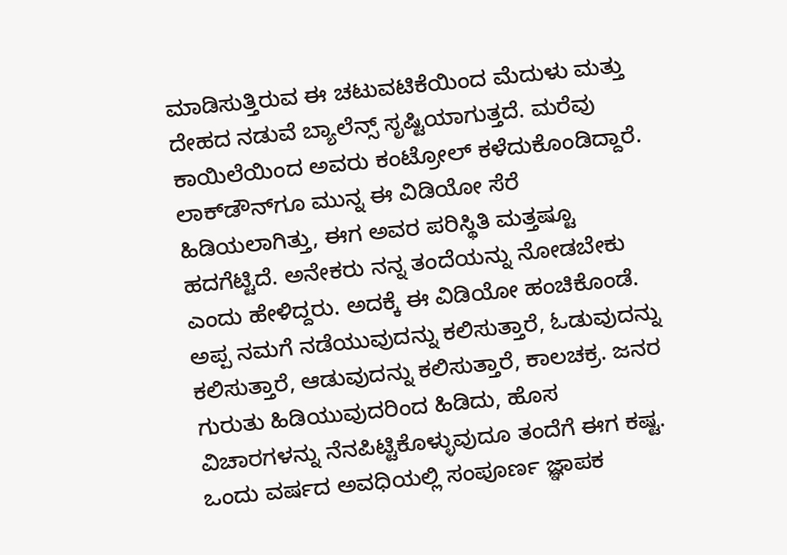ಮಾಡಿಸುತ್ತಿರುವ ಈ ಚಟುವಟಿಕೆಯಿಂದ ಮೆದುಳು ಮತ್ತು ದೇಹದ ನಡುವೆ ಬ್ಯಾಲೆನ್ಸ್ ಸೃಷ್ಟಿಯಾಗುತ್ತದೆ. ಮರೆವು ಕಾಯಿಲೆಯಿಂದ ಅವರು ಕಂಟ್ರೋಲ್ ಕಳೆದುಕೊಂಡಿದ್ದಾರೆ. ಲಾಕ್‌ಡೌನ್‌ಗೂ ಮುನ್ನ ಈ ವಿಡಿಯೋ ಸೆರೆ ಹಿಡಿಯಲಾಗಿತ್ತು, ಈಗ ಅವರ ಪರಿಸ್ಥಿತಿ ಮತ್ತಷ್ಟೂ ಹದಗೆಟ್ಟಿದೆ. ಅನೇಕರು ನನ್ನ ತಂದೆಯನ್ನು ನೋಡಬೇಕು ಎಂದು ಹೇಳಿದ್ದರು. ಅದಕ್ಕೆ ಈ ವಿಡಿಯೋ ಹಂಚಿಕೊಂಡೆ. ಅಪ್ಪ ನಮಗೆ ನಡೆಯುವುದನ್ನು ಕಲಿಸುತ್ತಾರೆ, ಓಡುವುದನ್ನು ಕಲಿಸುತ್ತಾರೆ, ಆಡುವುದನ್ನು ಕಲಿಸುತ್ತಾರೆ, ಕಾಲಚಕ್ರ. ಜನರ ಗುರುತು ಹಿಡಿಯುವುದರಿಂದ ಹಿಡಿದು, ಹೊಸ ವಿಚಾರಗಳನ್ನು ನೆನಪಿಟ್ಟಿಕೊಳ್ಳುವುದೂ ತಂದೆಗೆ ಈಗ ಕಷ್ಟ. ಒಂದು ವರ್ಷದ ಅವಧಿಯಲ್ಲಿ ಸಂಪೂರ್ಣ ಜ್ಞಾಪಕ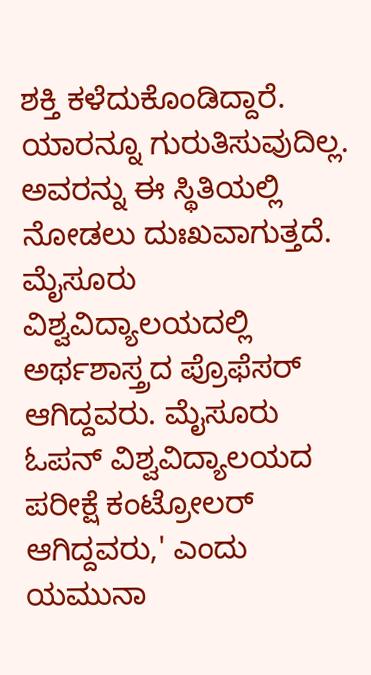ಶಕ್ತಿ ಕಳೆದುಕೊಂಡಿದ್ದಾರೆ. ಯಾರನ್ನೂ ಗುರುತಿಸುವುದಿಲ್ಲ. ಅವರನ್ನು ಈ ಸ್ಥಿತಿಯಲ್ಲಿ ನೋಡಲು ದುಃಖವಾಗುತ್ತದೆ. ಮೈಸೂರು ವಿಶ್ವವಿದ್ಯಾಲಯದಲ್ಲಿ ಅರ್ಥಶಾಸ್ತ್ರದ ಪ್ರೊಫೆಸರ್ ಆಗಿದ್ದವರು. ಮೈಸೂರು ಓಪನ್ ವಿಶ್ವವಿದ್ಯಾಲಯದ ಪರೀಕ್ಷೆ ಕಂಟ್ರೋಲರ್ ಆಗಿದ್ದವರು,' ಎಂದು ಯಮುನಾ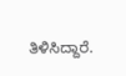ತಿಳಿಸಿದ್ದಾರೆ.